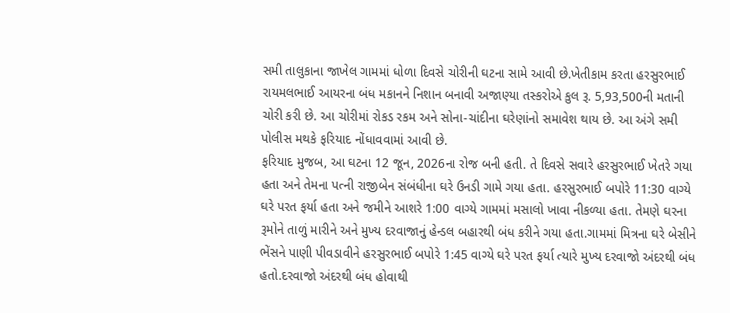સમી તાલુકાના જાખેલ ગામમાં ધોળા દિવસે ચોરીની ઘટના સામે આવી છે.ખેતીકામ કરતા હરસુરભાઈ રાયમલભાઈ આયરના બંધ મકાનને નિશાન બનાવી અજાણ્યા તસ્કરોએ કુલ રૂ. 5,93,500ની મતાની ચોરી કરી છે. આ ચોરીમાં રોકડ રકમ અને સોના-ચાંદીના ઘરેણાંનો સમાવેશ થાય છે. આ અંગે સમી પોલીસ મથકે ફરિયાદ નોંધાવવામાં આવી છે.
ફરિયાદ મુજબ, આ ઘટના 12 જૂન, 2026ના રોજ બની હતી. તે દિવસે સવારે હરસુરભાઈ ખેતરે ગયા હતા અને તેમના પત્ની રાજીબેન સંબંધીના ઘરે ઉનડી ગામે ગયા હતા. હરસુરભાઈ બપોરે 11:30 વાગ્યે ઘરે પરત ફર્યા હતા અને જમીને આશરે 1:00 વાગ્યે ગામમાં મસાલો ખાવા નીકળ્યા હતા. તેમણે ઘરના રૂમોને તાળું મારીને અને મુખ્ય દરવાજાનું હેન્ડલ બહારથી બંધ કરીને ગયા હતા.ગામમાં મિત્રના ઘરે બેસીને ભેંસને પાણી પીવડાવીને હરસુરભાઈ બપોરે 1:45 વાગ્યે ઘરે પરત ફર્યા ત્યારે મુખ્ય દરવાજો અંદરથી બંધ હતો.દરવાજો અંદરથી બંધ હોવાથી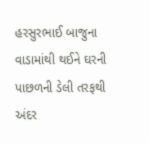હરસુરભાઈ બાજુના વાડામાંથી થઈને ઘરની પાછળની ડેલી તરફથી અંદર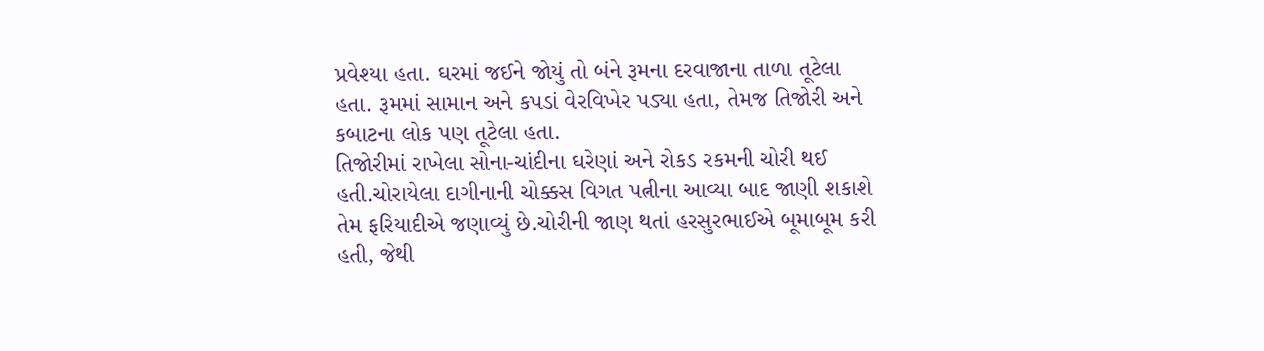પ્રવેશ્યા હતા. ઘરમાં જઈને જોયું તો બંને રૂમના દરવાજાના તાળા તૂટેલા હતા. રૂમમાં સામાન અને કપડાં વેરવિખેર પડ્યા હતા, તેમજ તિજોરી અને કબાટના લોક પણ તૂટેલા હતા.
તિજોરીમાં રાખેલા સોના-ચાંદીના ઘરેણાં અને રોકડ રકમની ચોરી થઈ હતી.ચોરાયેલા દાગીનાની ચોક્કસ વિગત પત્નીના આવ્યા બાદ જાણી શકાશે તેમ ફરિયાદીએ જણાવ્યું છે.ચોરીની જાણ થતાં હરસુરભાઈએ બૂમાબૂમ કરી હતી, જેથી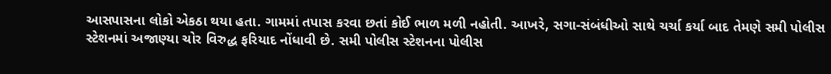આસપાસના લોકો એકઠા થયા હતા. ગામમાં તપાસ કરવા છતાં કોઈ ભાળ મળી નહોતી. આખરે, સગા-સંબંધીઓ સાથે ચર્ચા કર્યા બાદ તેમણે સમી પોલીસ સ્ટેશનમાં અજાણ્યા ચોર વિરુદ્ધ ફરિયાદ નોંધાવી છે. સમી પોલીસ સ્ટેશનના પોલીસ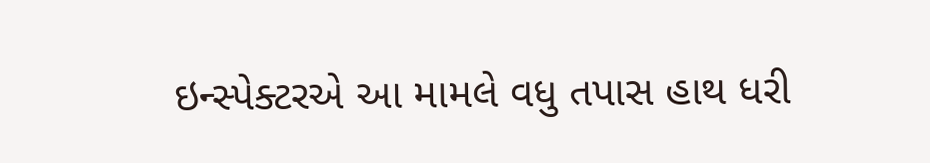ઇન્સ્પેક્ટરએ આ મામલે વધુ તપાસ હાથ ધરી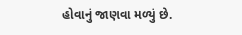હોવાનું જાણવા મળ્યું છે.